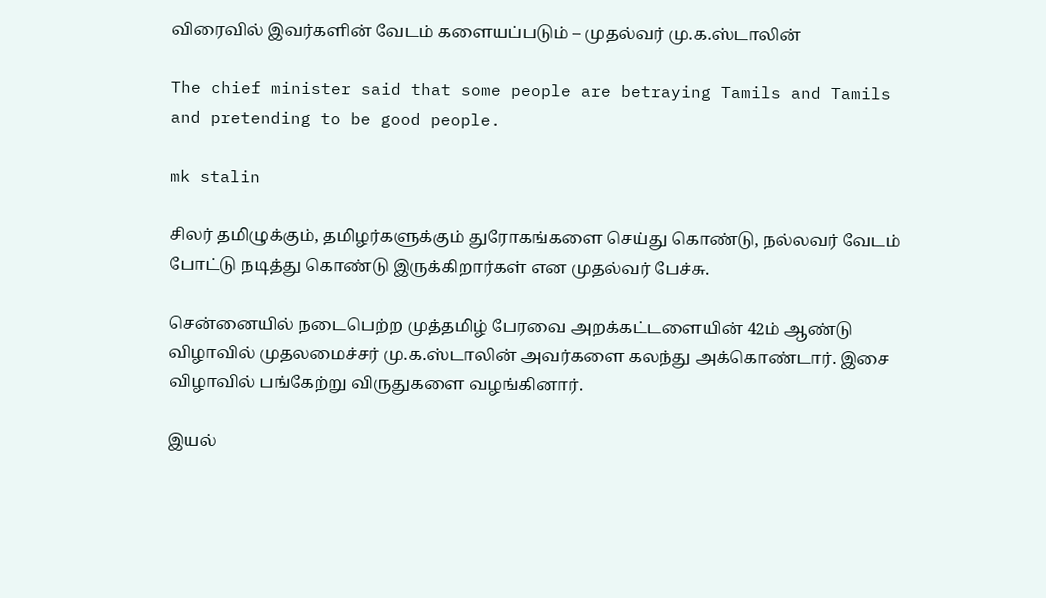விரைவில் இவர்களின் வேடம் களையப்படும் – முதல்வர் மு.க.ஸ்டாலின்

The chief minister said that some people are betraying Tamils and Tamils and pretending to be good people.

mk stalin

சிலர் தமிழுக்கும், தமிழர்களுக்கும் துரோகங்களை செய்து கொண்டு, நல்லவர் வேடம் போட்டு நடித்து கொண்டு இருக்கிறார்கள் என முதல்வர் பேச்சு.

சென்னையில் நடைபெற்ற முத்தமிழ் பேரவை அறக்கட்டளையின் 42ம் ஆண்டு விழாவில் முதலமைச்சர் மு.க.ஸ்டாலின் அவர்களை கலந்து அக்கொண்டார். இசை விழாவில் பங்கேற்று விருதுகளை வழங்கினார்.

இயல்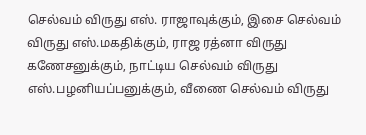செல்வம் விருது எஸ். ராஜாவுக்கும், இசை செல்வம் விருது எஸ்.மகதிக்கும், ராஜ ரத்னா விருது கணேசனுக்கும், நாட்டிய செல்வம் விருது எஸ்.பழனியப்பனுக்கும், வீணை செல்வம் விருது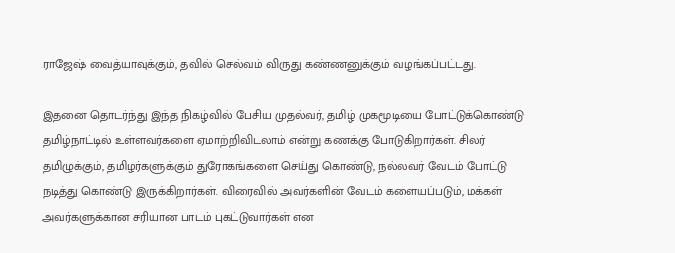ராஜேஷ் வைத்யாவுக்கும், தவில் செல்வம் விருது கண்ணனுக்கும் வழங்கப்பட்டது.

இதனை தொடர்ந்து இந்த நிகழ்வில் பேசிய முதல்வர், தமிழ் முகமூடியை போட்டுக்கொண்டு தமிழ்நாட்டில் உள்ளவர்களை ஏமாற்றிவிடலாம் என்று கணக்கு போடுகிறார்கள். சிலர் தமிழுக்கும், தமிழர்களுக்கும் துரோகங்களை செய்து கொண்டு, நல்லவர் வேடம் போட்டு நடித்து கொண்டு இருக்கிறார்கள். விரைவில் அவர்களின் வேடம் களையப்படும், மக்கள் அவர்களுக்கான சரியான பாடம் புகட்டுவார்கள் என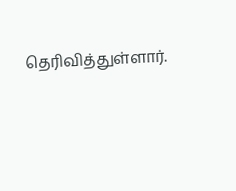தெரிவித்துள்ளார்.